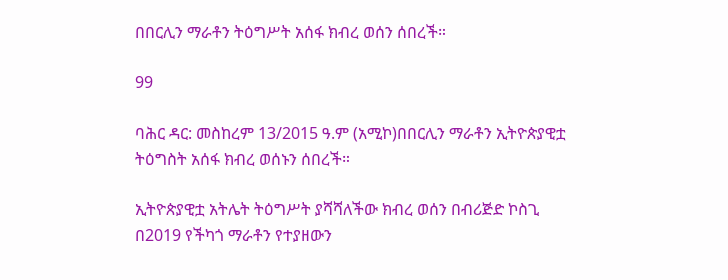በበርሊን ማራቶን ትዕግሥት አሰፋ ክብረ ወሰን ሰበረች።

99

ባሕር ዳር: መስከረም 13/2015 ዓ.ም (አሚኮ)በበርሊን ማራቶን ኢትዮጵያዊቷ ትዕግስት አሰፋ ክብረ ወሰኑን ሰበረች።

ኢትዮጵያዊቷ አትሌት ትዕግሥት ያሻሻለችው ክብረ ወሰን በብሪጅድ ኮስጊ በ2019 የችካጎ ማራቶን የተያዘውን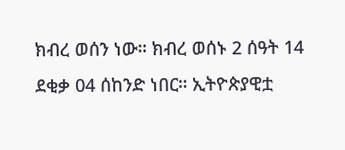ክብረ ወሰን ነው። ክብረ ወሰኑ 2 ሰዓት 14 ደቂቃ 04 ሰከንድ ነበር። ኢትዮጵያዊቷ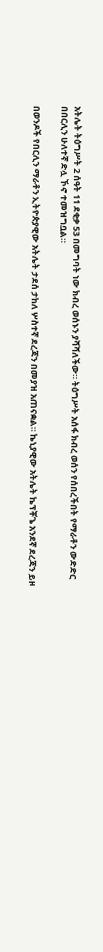አትሌት ትዕግሥት 2 ሰዓት 11 ደቂቃ 53 በመግባት ነው ክብረ ወሰኑን ያሻሻለችው። ትዕግሥት አሰፋ ክብረ ወሰን የሰበረችበት የማራቶን ውድድር በበርሊን ሁለተኛ ድሏ ኾኖ ተመዝግቧል።

በወንዶች የበርሊን ማራቶን ኢትዮጵያዊው አትሌት ታደሰ ታከለ ሦስተኛ ደረጃን በመያዝ አጠናቋል። ኬኒያዊው አትሌት ኬፕቾጌ አንደኛ ደረጃን ይዞ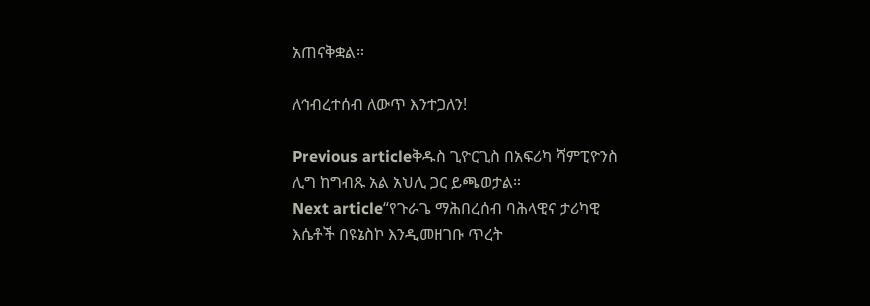አጠናቅቋል።

ለኅብረተሰብ ለውጥ እንተጋለን!

Previous articleቅዱስ ጊዮርጊስ በአፍሪካ ሻምፒዮንስ ሊግ ከግብጹ አል አህሊ ጋር ይጫወታል።
Next article“የጉራጌ ማሕበረሰብ ባሕላዊና ታሪካዊ እሴቶች በዩኔስኮ እንዲመዘገቡ ጥረት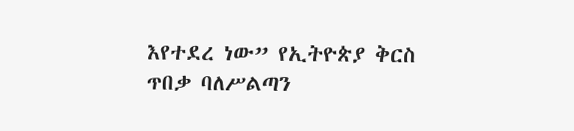እየተደረ ነው” የኢትዮጵያ ቅርስ ጥበቃ ባለሥልጣን